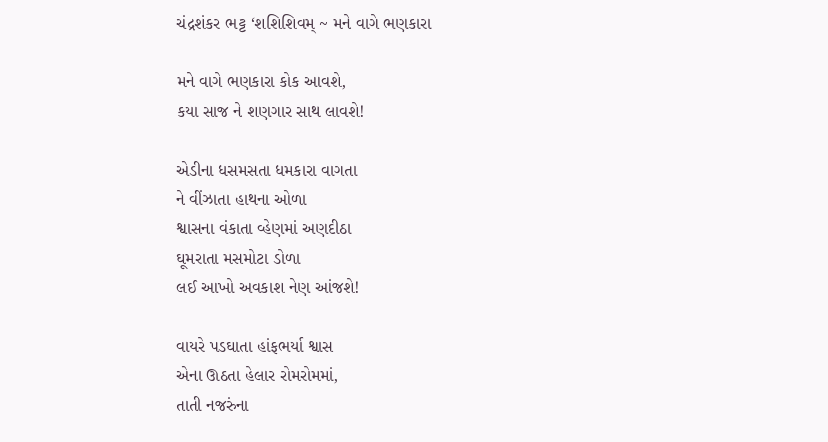ચંદ્રશંકર ભટ્ટ ‘શશિશિવમ્ ~ મને વાગે ભણકારા

મને વાગે ભણકારા કોક આવશે,
કયા સાજ ને શણગાર સાથ લાવશે!

એડીના ધસમસતા ધમકારા વાગતા
ને વીંઝાતા હાથના ઓળા
શ્વાસના વંકાતા વ્હેણમાં અણદીઠા
ઘૂમરાતા મસમોટા ડોળા
લઈ આખો અવકાશ નેણ આંજશે!

વાયરે પડઘાતા હાંફભર્યા શ્વાસ
એના ઊઠતા હેલાર રોમરોમમાં,
તાતી નજરુંના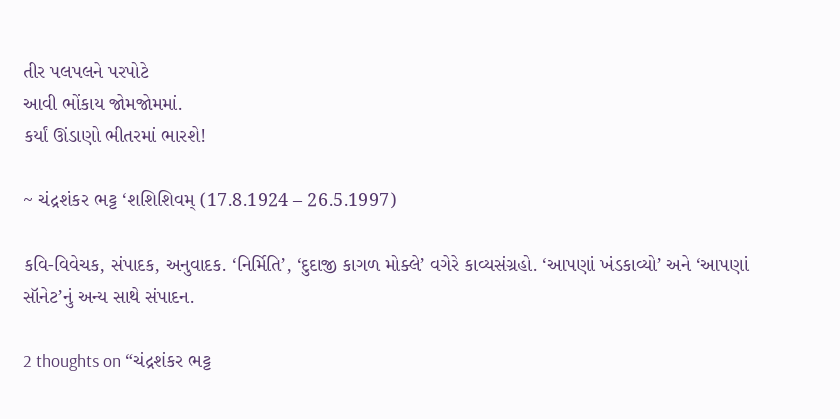તીર પલપલને પરપોટે
આવી ભોંકાય જોમજોમમાં.
કર્યાં ઊંડાણો ભીતરમાં ભારશે!

~ ચંદ્રશંકર ભટ્ટ ‘શશિશિવમ્ (17.8.1924 – 26.5.1997)

કવિ-વિવેચક, સંપાદક, અનુવાદક. ‘નિર્મિતિ’, ‘દુદાજી કાગળ મોક્લે’ વગેરે કાવ્યસંગ્રહો. ‘આપણાં ખંડકાવ્યો’ અને ‘આપણાં સૉનેટ’નું અન્ય સાથે સંપાદન.

2 thoughts on “ચંદ્રશંકર ભટ્ટ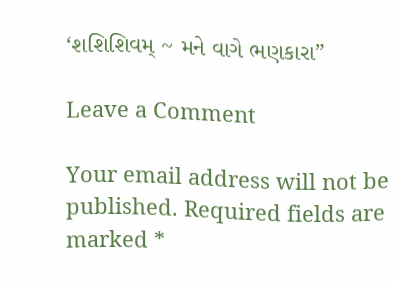‘શશિશિવમ્ ~ મને વાગે ભણકારા”

Leave a Comment

Your email address will not be published. Required fields are marked *